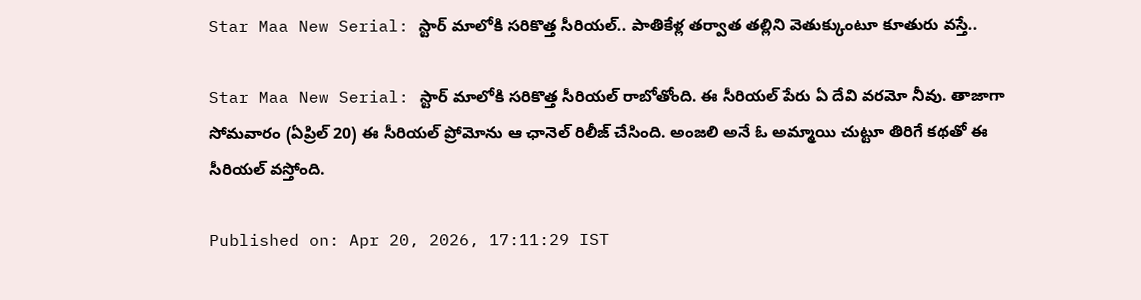Star Maa New Serial: స్టార్ మాలోకి సరికొత్త సీరియల్.. పాతికేళ్ల తర్వాత తల్లిని వెతుక్కుంటూ కూతురు వస్తే..

Star Maa New Serial: స్టార్ మాలోకి సరికొత్త సీరియల్ రాబోతోంది. ఈ సీరియల్ పేరు ఏ దేవి వరమో నీవు. తాజాగా సోమవారం (ఏప్రిల్ 20) ఈ సీరియల్ ప్రోమోను ఆ ఛానెల్ రిలీజ్ చేసింది. అంజలి అనే ఓ అమ్మాయి చుట్టూ తిరిగే కథతో ఈ సీరియల్ వస్తోంది.

Published on: Apr 20, 2026, 17:11:29 IST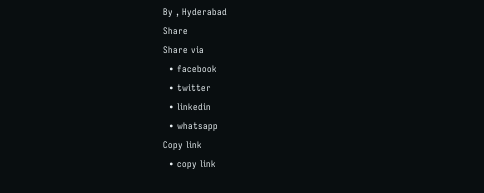By , Hyderabad
Share
Share via
  • facebook
  • twitter
  • linkedin
  • whatsapp
Copy link
  • copy link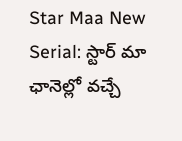Star Maa New Serial: స్టార్ మా ఛానెల్లో వచ్చే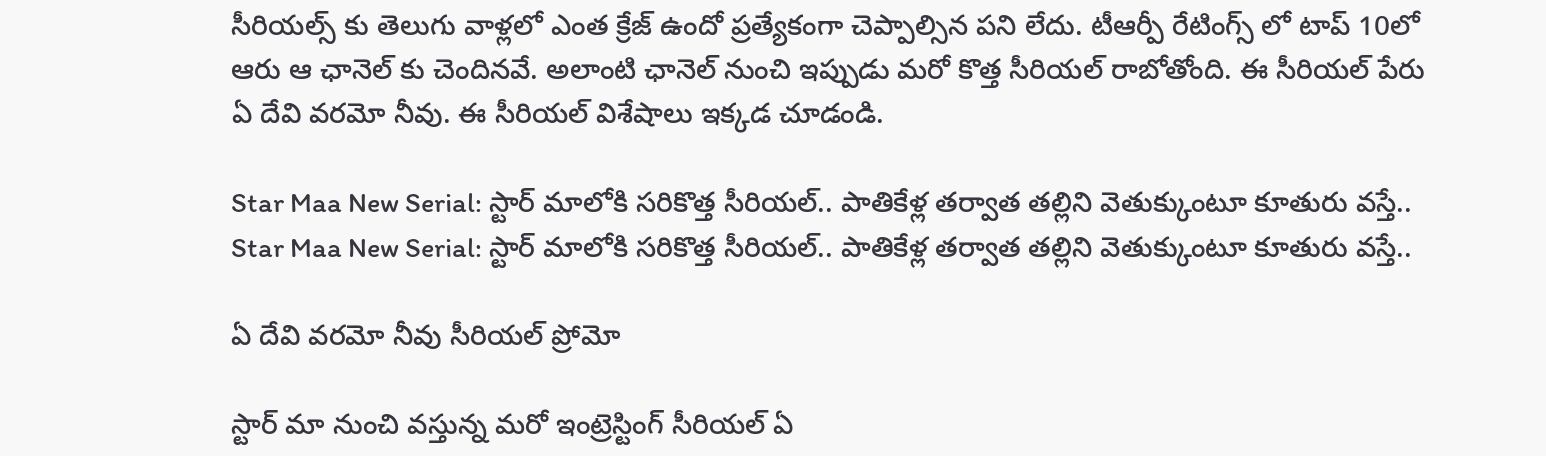సీరియల్స్ కు తెలుగు వాళ్లలో ఎంత క్రేజ్ ఉందో ప్రత్యేకంగా చెప్పాల్సిన పని లేదు. టీఆర్పీ రేటింగ్స్ లో టాప్ 10లో ఆరు ఆ ఛానెల్ కు చెందినవే. అలాంటి ఛానెల్ నుంచి ఇప్పుడు మరో కొత్త సీరియల్ రాబోతోంది. ఈ సీరియల్ పేరు ఏ దేవి వరమో నీవు. ఈ సీరియల్ విశేషాలు ఇక్కడ చూడండి.

Star Maa New Serial: స్టార్ మాలోకి సరికొత్త సీరియల్.. పాతికేళ్ల తర్వాత తల్లిని వెతుక్కుంటూ కూతురు వస్తే..
Star Maa New Serial: స్టార్ మాలోకి సరికొత్త సీరియల్.. పాతికేళ్ల తర్వాత తల్లిని వెతుక్కుంటూ కూతురు వస్తే..

ఏ దేవి వరమో నీవు సీరియల్ ప్రోమో

స్టార్ మా నుంచి వస్తున్న మరో ఇంట్రెస్టింగ్ సీరియల్ ఏ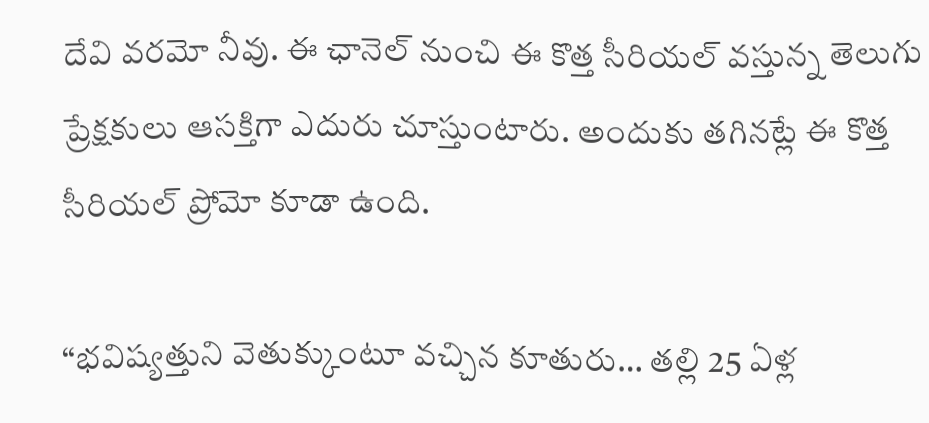దేవి వరమో నీవు. ఈ ఛానెల్ నుంచి ఈ కొత్త సీరియల్ వస్తున్న తెలుగు ప్రేక్షకులు ఆసక్తిగా ఎదురు చూస్తుంటారు. అందుకు తగినట్లే ఈ కొత్త సీరియల్ ప్రోమో కూడా ఉంది.

“భవిష్యత్తుని వెతుక్కుంటూ వచ్చిన కూతురు… తల్లి 25 ఏళ్ల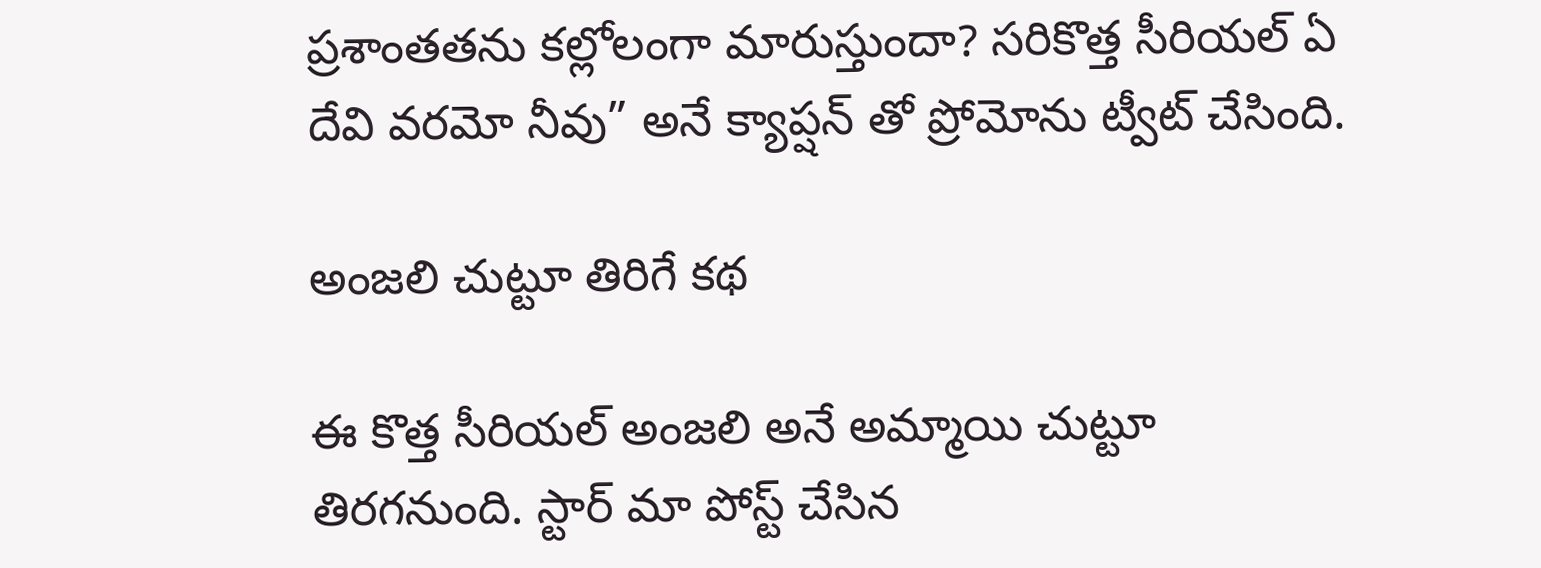ప్రశాంతతను కల్లోలంగా మారుస్తుందా? సరికొత్త సీరియల్ ఏ దేవి వరమో నీవు” అనే క్యాప్షన్ తో ప్రోమోను ట్వీట్ చేసింది.

అంజలి చుట్టూ తిరిగే కథ

ఈ కొత్త సీరియల్ అంజలి అనే అమ్మాయి చుట్టూ తిరగనుంది. స్టార్ మా పోస్ట్ చేసిన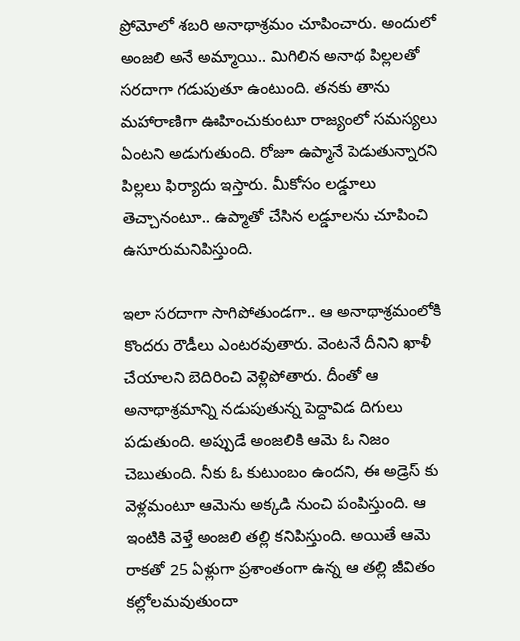ప్రోమోలో శబరి అనాథాశ్రమం చూపించారు. అందులో అంజలి అనే అమ్మాయి.. మిగిలిన అనాథ పిల్లలతో సరదాగా గడుపుతూ ఉంటుంది. తనకు తాను మహారాణిగా ఊహించుకుంటూ రాజ్యంలో సమస్యలు ఏంటని అడుగుతుంది. రోజూ ఉప్మానే పెడుతున్నారని పిల్లలు ఫిర్యాదు ఇస్తారు. మీకోసం లడ్డూలు తెచ్చానంటూ.. ఉప్మాతో చేసిన లడ్డూలను చూపించి ఉసూరుమనిపిస్తుంది.

ఇలా సరదాగా సాగిపోతుండగా.. ఆ అనాథాశ్రమంలోకి కొందరు రౌడీలు ఎంటరవుతారు. వెంటనే దీనిని ఖాళీ చేయాలని బెదిరించి వెళ్లిపోతారు. దీంతో ఆ అనాథాశ్రమాన్ని నడుపుతున్న పెద్దావిడ దిగులు పడుతుంది. అప్పుడే అంజలికి ఆమె ఓ నిజం చెబుతుంది. నీకు ఓ కుటుంబం ఉందని, ఈ అడ్రెస్ కు వెళ్లమంటూ ఆమెను అక్కడి నుంచి పంపిస్తుంది. ఆ ఇంటికి వెళ్తే అంజలి తల్లి కనిపిస్తుంది. అయితే ఆమె రాకతో 25 ఏళ్లుగా ప్రశాంతంగా ఉన్న ఆ తల్లి జీవితం కల్లోలమవుతుందా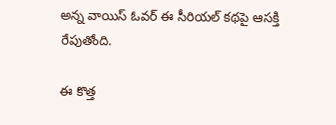అన్న వాయిస్ ఓవర్ ఈ సీరియల్ కథపై ఆసక్తి రేపుతోంది.

ఈ కొత్త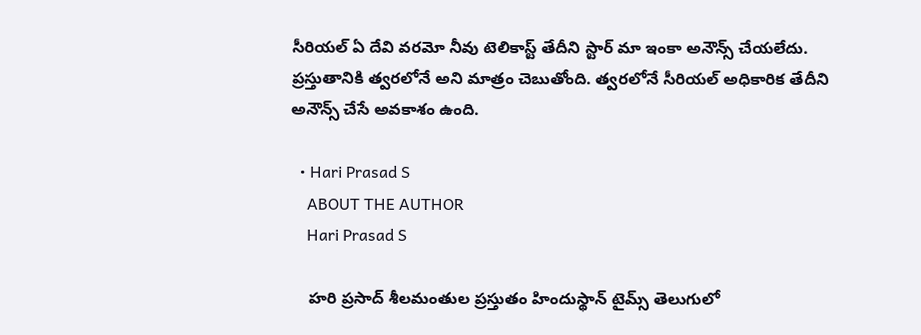సీరియల్ ఏ దేవి వరమో నీవు టెలికాస్ట్ తేదీని స్టార్ మా ఇంకా అనౌన్స్ చేయలేదు. ప్రస్తుతానికి త్వరలోనే అని మాత్రం చెబుతోంది. త్వరలోనే సీరియల్ అధికారిక తేదీని అనౌన్స్ చేసే అవకాశం ఉంది.

  • Hari Prasad S
    ABOUT THE AUTHOR
    Hari Prasad S

    హరి ప్రసాద్ శీలమంతుల ప్రస్తుతం హిందుస్థాన్ టైమ్స్ తెలుగులో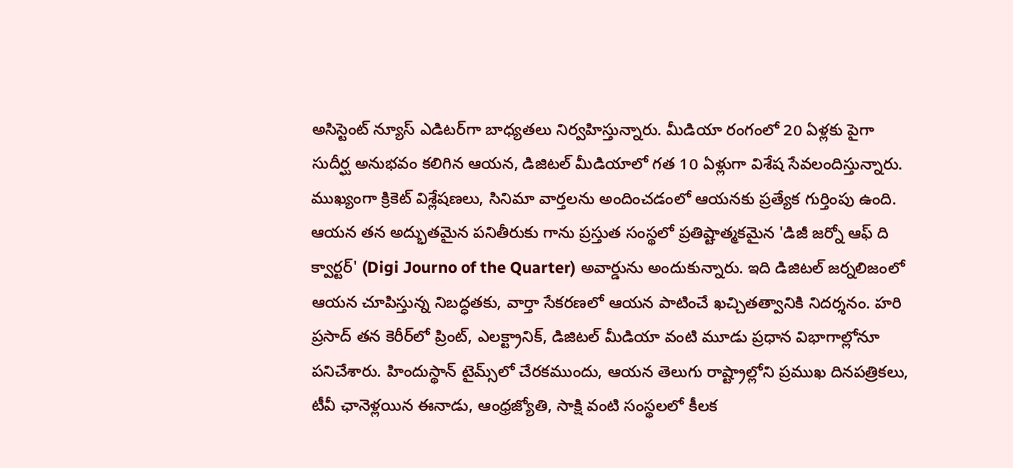అసిస్టెంట్ న్యూస్ ఎడిటర్‌గా బాధ్యతలు నిర్వహిస్తున్నారు. మీడియా రంగంలో 20 ఏళ్లకు పైగా సుదీర్ఘ అనుభవం కలిగిన ఆయన, డిజిటల్ మీడియాలో గత 10 ఏళ్లుగా విశేష సేవలందిస్తున్నారు. ముఖ్యంగా క్రికెట్ విశ్లేషణలు, సినిమా వార్తలను అందించడంలో ఆయనకు ప్రత్యేక గుర్తింపు ఉంది. ఆయన తన అద్భుతమైన పనితీరుకు గాను ప్రస్తుత సంస్థలో ప్రతిష్టాత్మకమైన 'డిజీ జర్నో ఆఫ్ ది క్వార్టర్' (Digi Journo of the Quarter) అవార్డును అందుకున్నారు. ఇది డిజిటల్ జర్నలిజంలో ఆయన చూపిస్తున్న నిబద్ధతకు, వార్తా సేకరణలో ఆయన పాటించే ఖచ్చితత్వానికి నిదర్శనం. హరి ప్రసాద్ తన కెరీర్‌లో ప్రింట్, ఎలక్ట్రానిక్, డిజిటల్ మీడియా వంటి మూడు ప్రధాన విభాగాల్లోనూ పనిచేశారు. హిందుస్థాన్ టైమ్స్‌లో చేరకముందు, ఆయన తెలుగు రాష్ట్రాల్లోని ప్రముఖ దినపత్రికలు, టీవీ ఛానెళ్లయిన ఈనాడు, ఆంధ్రజ్యోతి, సాక్షి వంటి సంస్థలలో కీలక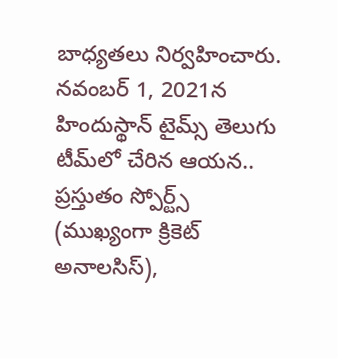బాధ్యతలు నిర్వహించారు. నవంబర్ 1, 2021న హిందుస్థాన్ టైమ్స్ తెలుగు టీమ్‌లో చేరిన ఆయన.. ప్రస్తుతం స్పోర్ట్స్ (ముఖ్యంగా క్రికెట్ అనాలసిస్),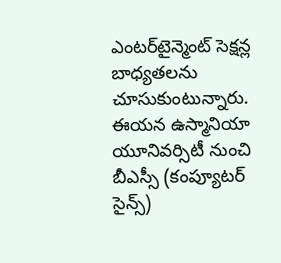ఎంటర్‌టైన్మెంట్ సెక్షన్ల బాధ్యతలను చూసుకుంటున్నారు. ఈయన ఉస్మానియా యూనివర్సిటీ నుంచి బీఎస్సీ (కంప్యూటర్ సైన్స్)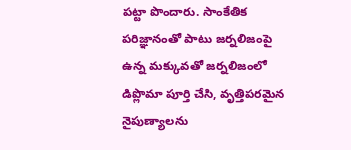పట్టా పొందారు. సాంకేతిక పరిజ్ఞానంతో పాటు జర్నలిజంపై ఉన్న మక్కువతో జర్నలిజంలో డిప్లొమా పూర్తి చేసి, వృత్తిపరమైన నైపుణ్యాలను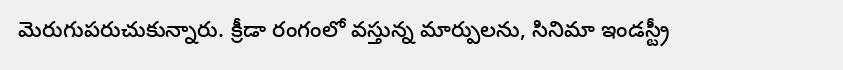మెరుగుపరుచుకున్నారు. క్రీడా రంగంలో వస్తున్న మార్పులను, సినిమా ఇండస్ట్రీ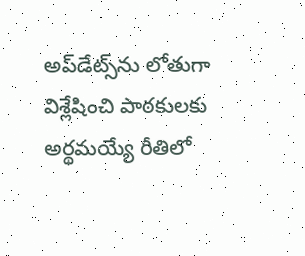అప్‌డేట్స్‌ను లోతుగా విశ్లేషించి పాఠకులకు అర్థమయ్యే రీతిలో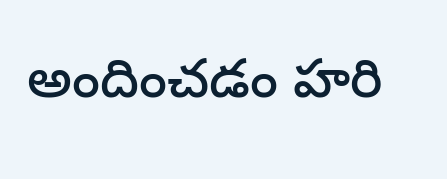అందించడం హరి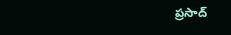ప్రసాద్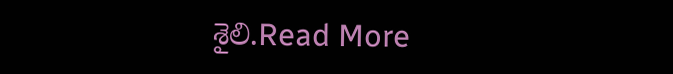శైలి.Read More